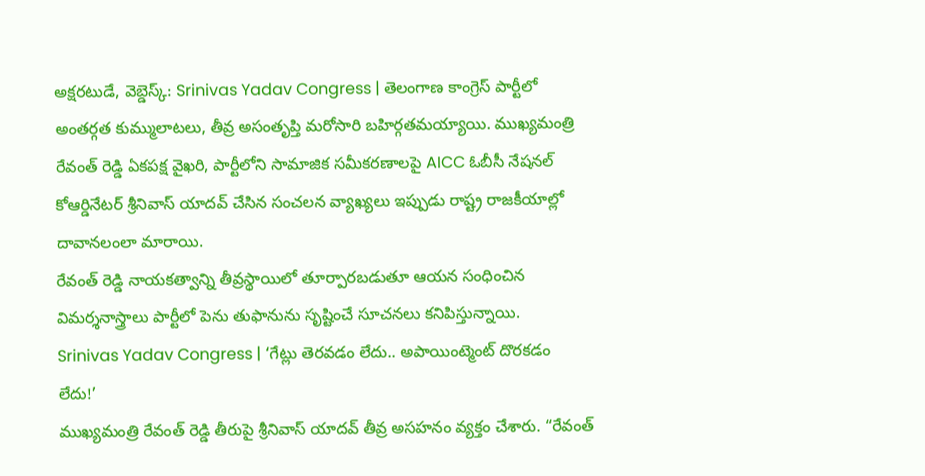అక్షరటుడే, వెబ్డెస్క్: Srinivas Yadav Congress | తెలంగాణ కాంగ్రెస్ పార్టీలో అంతర్గత కుమ్ములాటలు, తీవ్ర అసంతృప్తి మరోసారి బహిర్గతమయ్యాయి. ముఖ్యమంత్రి రేవంత్ రెడ్డి ఏకపక్ష వైఖరి, పార్టీలోని సామాజిక సమీకరణాలపై AICC ఓబీసీ నేషనల్ కోఆర్డినేటర్ శ్రీనివాస్ యాదవ్ చేసిన సంచలన వ్యాఖ్యలు ఇప్పుడు రాష్ట్ర రాజకీయాల్లో దావానలంలా మారాయి.
రేవంత్ రెడ్డి నాయకత్వాన్ని తీవ్రస్థాయిలో తూర్పారబడుతూ ఆయన సంధించిన విమర్శనాస్త్రాలు పార్టీలో పెను తుఫానును సృష్టించే సూచనలు కనిపిస్తున్నాయి.
Srinivas Yadav Congress | ‘గేట్లు తెరవడం లేదు.. అపాయింట్మెంట్ దొరకడం లేదు!’
ముఖ్యమంత్రి రేవంత్ రెడ్డి తీరుపై శ్రీనివాస్ యాదవ్ తీవ్ర అసహనం వ్యక్తం చేశారు. “రేవంత్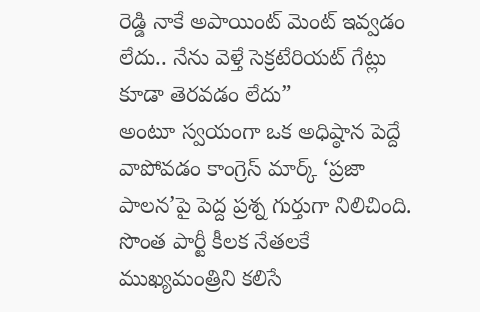రెడ్డి నాకే అపాయింట్ మెంట్ ఇవ్వడం లేదు.. నేను వెళ్తే సెక్రటేరియట్ గేట్లు కూడా తెరవడం లేదు”
అంటూ స్వయంగా ఒక అధిష్ఠాన పెద్దే వాపోవడం కాంగ్రెస్ మార్క్ ‘ప్రజా పాలన’పై పెద్ద ప్రశ్న గుర్తుగా నిలిచింది. సొంత పార్టీ కీలక నేతలకే ముఖ్యమంత్రిని కలిసే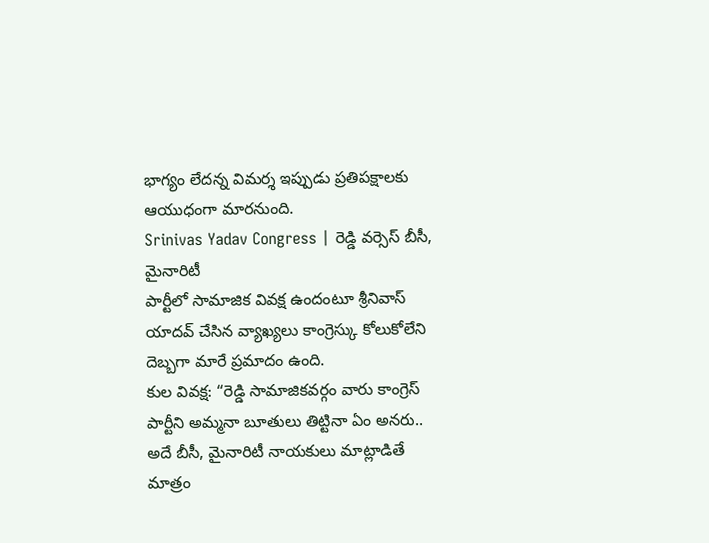భాగ్యం లేదన్న విమర్శ ఇప్పుడు ప్రతిపక్షాలకు ఆయుధంగా మారనుంది.
Srinivas Yadav Congress | రెడ్డి వర్సెస్ బీసీ, మైనారిటీ
పార్టీలో సామాజిక వివక్ష ఉందంటూ శ్రీనివాస్ యాదవ్ చేసిన వ్యాఖ్యలు కాంగ్రెస్కు కోలుకోలేని దెబ్బగా మారే ప్రమాదం ఉంది.
కుల వివక్ష: “రెడ్డి సామాజికవర్గం వారు కాంగ్రెస్ పార్టీని అమ్మనా బూతులు తిట్టినా ఏం అనరు.. అదే బీసీ, మైనారిటీ నాయకులు మాట్లాడితే మాత్రం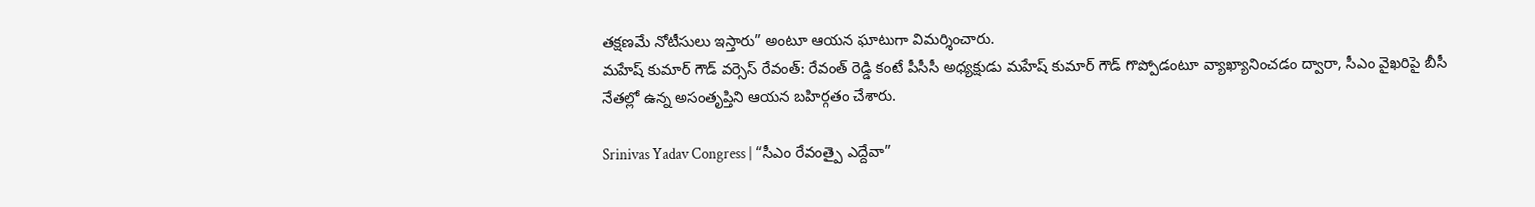తక్షణమే నోటీసులు ఇస్తారు” అంటూ ఆయన ఘాటుగా విమర్శించారు.
మహేష్ కుమార్ గౌడ్ వర్సెస్ రేవంత్: రేవంత్ రెడ్డి కంటే పీసీసీ అధ్యక్షుడు మహేష్ కుమార్ గౌడ్ గొప్పోడంటూ వ్యాఖ్యానించడం ద్వారా, సీఎం వైఖరిపై బీసీ నేతల్లో ఉన్న అసంతృప్తిని ఆయన బహిర్గతం చేశారు.

Srinivas Yadav Congress | “సీఎం రేవంత్పై ఎద్దేవా”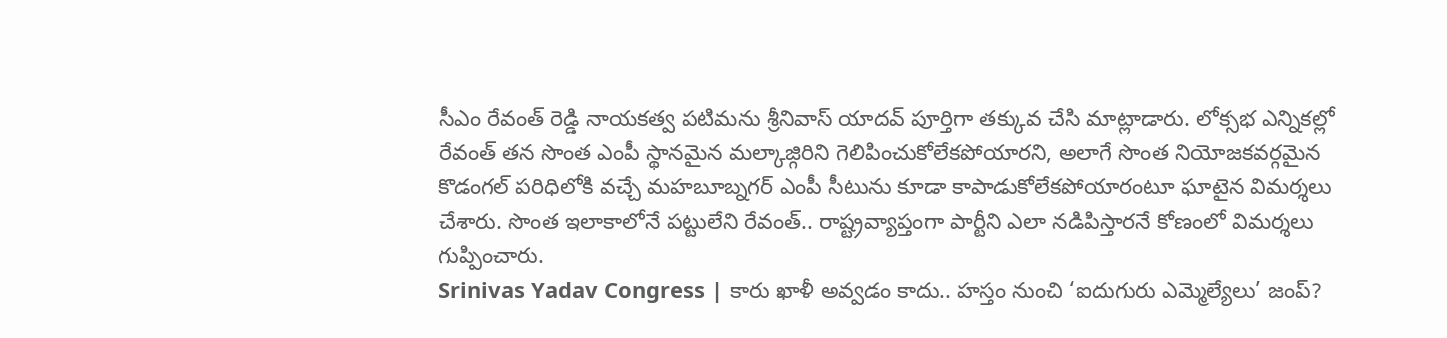సీఎం రేవంత్ రెడ్డి నాయకత్వ పటిమను శ్రీనివాస్ యాదవ్ పూర్తిగా తక్కువ చేసి మాట్లాడారు. లోక్సభ ఎన్నికల్లో రేవంత్ తన సొంత ఎంపీ స్థానమైన మల్కాజ్గిరిని గెలిపించుకోలేకపోయారని, అలాగే సొంత నియోజకవర్గమైన కొడంగల్ పరిధిలోకి వచ్చే మహబూబ్నగర్ ఎంపీ సీటును కూడా కాపాడుకోలేకపోయారంటూ ఘాటైన విమర్శలు చేశారు. సొంత ఇలాకాలోనే పట్టులేని రేవంత్.. రాష్ట్రవ్యాప్తంగా పార్టీని ఎలా నడిపిస్తారనే కోణంలో విమర్శలు గుప్పించారు.
Srinivas Yadav Congress | కారు ఖాళీ అవ్వడం కాదు.. హస్తం నుంచి ‘ఐదుగురు ఎమ్మెల్యేలు’ జంప్?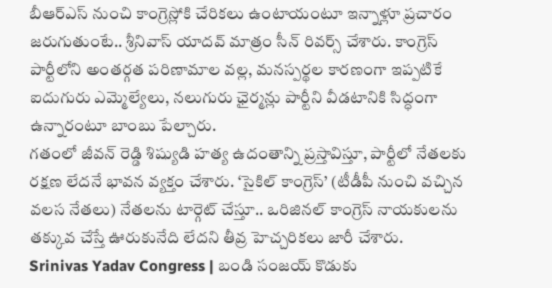బీఆర్ఎస్ నుంచి కాంగ్రెస్లోకి చేరికలు ఉంటాయంటూ ఇన్నాళ్లూ ప్రచారం జరుగుతుంటే.. శ్రీనివాస్ యాదవ్ మాత్రం సీన్ రివర్స్ చేశారు. కాంగ్రెస్ పార్టీలోని అంతర్గత పరిణామాల వల్ల, మనస్పర్థల కారణంగా ఇప్పటికే ఐదుగురు ఎమ్మెల్యేలు, నలుగురు ఛైర్మన్లు పార్టీని వీడటానికి సిద్ధంగా ఉన్నారంటూ బాంబు పేల్చారు.
గతంలో జీవన్ రెడ్డి శిష్యుడి హత్య ఉదంతాన్ని ప్రస్తావిస్తూ, పార్టీలో నేతలకు రక్షణ లేదనే భావన వ్యక్తం చేశారు. ‘సైకిల్ కాంగ్రెస్’ (టీడీపీ నుంచి వచ్చిన వలస నేతలు) నేతలను టార్గెట్ చేస్తూ.. ఒరిజినల్ కాంగ్రెస్ నాయకులను తక్కువ చేస్తే ఊరుకునేది లేదని తీవ్ర హెచ్చరికలు జారీ చేశారు.
Srinivas Yadav Congress | బండి సంజయ్ కొడుకు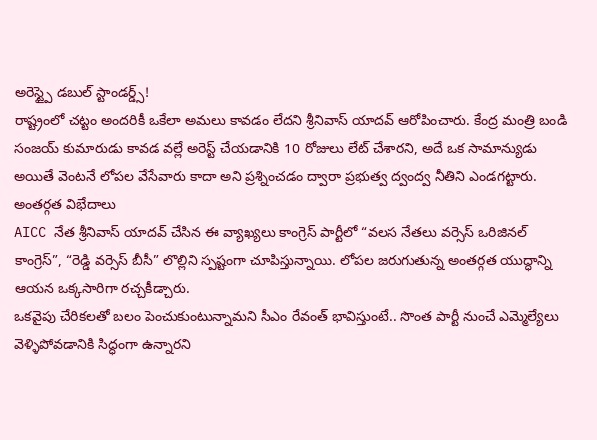అరెస్ట్పై డబుల్ స్టాండర్డ్స్!
రాష్ట్రంలో చట్టం అందరికీ ఒకేలా అమలు కావడం లేదని శ్రీనివాస్ యాదవ్ ఆరోపించారు. కేంద్ర మంత్రి బండి సంజయ్ కుమారుడు కావడ వల్లే అరెస్ట్ చేయడానికి 10 రోజులు లేట్ చేశారని, అదే ఒక సామాన్యుడు అయితే వెంటనే లోపల వేసేవారు కాదా అని ప్రశ్నించడం ద్వారా ప్రభుత్వ ద్వంద్వ నీతిని ఎండగట్టారు.
అంతర్గత విభేదాలు
AICC నేత శ్రీనివాస్ యాదవ్ చేసిన ఈ వ్యాఖ్యలు కాంగ్రెస్ పార్టీలో “వలస నేతలు వర్సెస్ ఒరిజినల్ కాంగ్రెస్”, “రెడ్డి వర్సెస్ బీసీ” లొల్లిని స్పష్టంగా చూపిస్తున్నాయి. లోపల జరుగుతున్న అంతర్గత యుద్ధాన్ని ఆయన ఒక్కసారిగా రచ్చకీడ్చారు.
ఒకవైపు చేరికలతో బలం పెంచుకుంటున్నామని సీఎం రేవంత్ భావిస్తుంటే.. సొంత పార్టీ నుంచే ఎమ్మెల్యేలు వెళ్ళిపోవడానికి సిద్ధంగా ఉన్నారని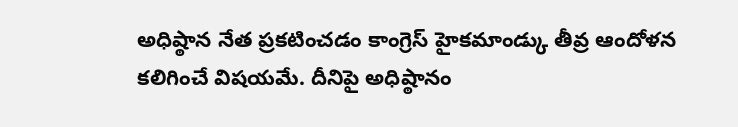అధిష్ఠాన నేత ప్రకటించడం కాంగ్రెస్ హైకమాండ్కు తీవ్ర ఆందోళన కలిగించే విషయమే. దీనిపై అధిష్ఠానం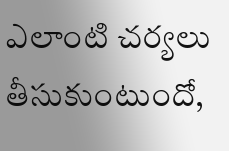ఎలాంటి చర్యలు తీసుకుంటుందో,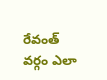రేవంత్ వర్గం ఎలా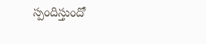స్పందిస్తుందో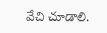వేచి చూడాలి.